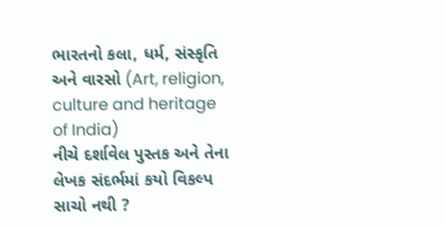ભારતનો કલા, ધર્મ, સંસ્કૃતિ અને વારસો (Art, religion, culture and heritage of India)
નીચે દર્શાવેલ પુસ્તક અને તેના લેખક સંદર્ભમાં કયો વિકલ્પ સાચો નથી ?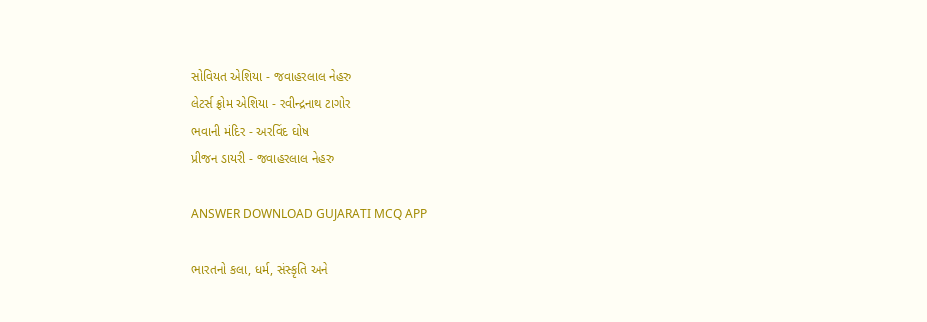સોવિયત એશિયા - જવાહરલાલ નેહરુ
લેટર્સ ફ્રોમ એશિયા - રવીન્દ્રનાથ ટાગોર
ભવાની મંદિર - અરવિંદ ઘોષ
પ્રીજન ડાયરી - જવાહરલાલ નેહરુ

ANSWER DOWNLOAD GUJARATI MCQ APP

ભારતનો કલા, ધર્મ, સંસ્કૃતિ અને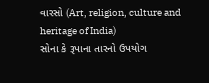વારસો (Art, religion, culture and heritage of India)
સોના કે રૂપાના તારનો ઉપયોગ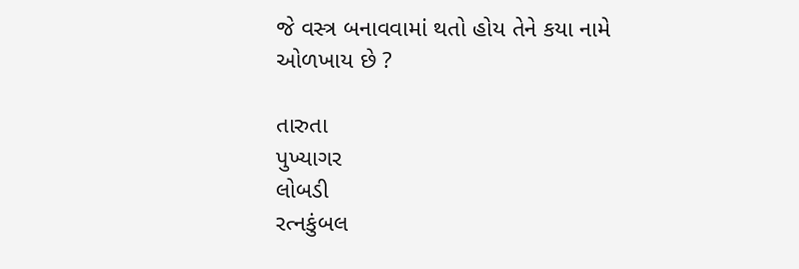જે વસ્ત્ર બનાવવામાં થતો હોય તેને કયા નામે ઓળખાય છે ?

તારુતા
પુખ્યાગર
લોબડી
રત્નકુંબલ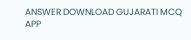ANSWER DOWNLOAD GUJARATI MCQ APP